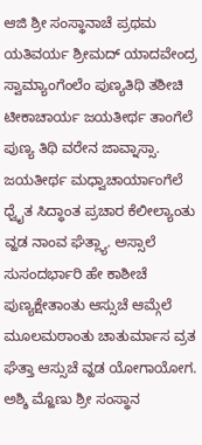ಆಜಿ ಶ್ರೀ ಸಂಸ್ಥಾನಾಚೆ ಪ್ರಥಮ ಯತಿವರ್ಯ ಶ್ರೀಮದ್ ಯಾದವೇಂದ್ರ ಸ್ವಾಮ್ಯಾಂಗೆಂಲೆಂ ಪುಣ್ಯತಿಥಿ ತಶೀಚಿ ಟೀಕಾಚಾರ್ಯ ಜಯತೀರ್ಥ ತಾಂಗೆಲೆ ಪುಣ್ಯ ತಿಥಿ ವರೇನ ಜಾವ್ನಾಸ್ಸಾ. ಜಯತೀರ್ಥ ಮಧ್ವಾಚಾರ್ಯಾಂಗೆಲೆ ಧ್ವೈತ ಸಿದ್ಧಾಂತ ಪ್ರಚಾರ ಕೆಲೀಲ್ಯಾಂತು ವ್ಹಡ ನಾಂವ ಘೆತ್ಲ್ಯಾ. ಅಸ್ಸಾಲೆ ಸುಸಂದರ್ಭಾರಿ ಹೇ ಕಾಶೀಚೆ ಪುಣ್ಯಕ್ಷೇತಾಂತು ಆಸ್ಸುಚೆ ಆಮ್ಗೆಲೆ ಮೂಲಮಠಾಂತು ಚಾತುರ್ಮಾಸ ವ್ರತ ಘೆತ್ತಾ ಆಸ್ಸುಚೆ ವ್ಹಡ ಯೋಗಾಯೋಗ. ಅಶ್ಶಿ ಮ್ಹೊಣು ಶ್ರೀ ಸಂಸ್ಥಾನ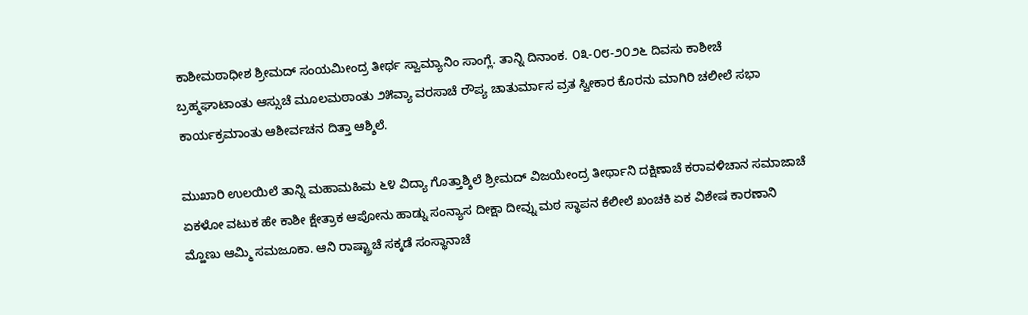ಕಾಶೀಮಠಾಧೀಶ ಶ್ರೀಮದ್ ಸಂಯಮೀಂದ್ರ ತೀರ್ಥ ಸ್ವಾಮ್ಯಾನಿಂ ಸಾಂಗ್ಲೆ. ತಾನ್ನಿ ದಿನಾಂಕ. ೦೩-೦೮-೨೦೨೬ ದಿವಸು ಕಾಶೀಚೆ ಬ್ರಹ್ಮಘಾಟಾಂತು ಆಸ್ಸುಚೆ ಮೂಲಮಠಾಂತು ೨೫ವ್ಯಾ ವರಸಾಚೆ ರೌಪ್ಯ ಚಾತುರ್ಮಾಸ ವ್ರತ ಸ್ವೀಕಾರ ಕೊರನು ಮಾಗಿರಿ ಚಲೀಲೆ ಸಭಾ ಕಾರ್ಯಕ್ರಮಾಂತು ಆಶೀರ್ವಚನ ದಿತ್ತಾ ಆಶ್ಶಿಲೆ.

ಮುಖಾರಿ ಉಲಯಿಲೆ ತಾನ್ನಿ ಮಹಾಮಹಿಮ ೬೪ ವಿದ್ಯಾ ಗೊತ್ತಾಶ್ಶಿಲೆ ಶ್ರೀಮದ್ ವಿಜಯೇಂದ್ರ ತೀರ್ಥಾನಿ ದಕ್ಷಿಣಾಚೆ ಕರಾವಳಿಚಾನ ಸಮಾಜಾಚೆ ಏಕಳೋ ವಟುಕ ಹೇ ಕಾಶೀ ಕ್ಷೇತ್ರಾಕ ಆಪೋನು ಹಾಡ್ನು ಸಂನ್ಯಾಸ ದೀಕ್ಷಾ ದೀವ್ನು ಮಠ ಸ್ಥಾಪನ ಕೆಲೀಲೆ ಖಂಚಕಿ ಏಕ ವಿಶೇಷ ಕಾರಣಾನಿ ಮ್ಹೊಣು ಆಮ್ಮಿ ಸಮಜೂಕಾ. ಆನಿ ರಾಷ್ಟ್ರಾಚೆ ಸಕ್ಕಡೆ ಸಂಸ್ಥಾನಾಚೆ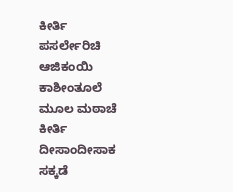ಕೀರ್ತಿ ಪಸರ್ಲೇರಿಚಿ ಆಜಿಕಂಯಿ ಕಾಶೀಂತೂಲೆ ಮೂಲ ಮಠಾಚೆ ಕೀರ್ತಿ ದೀಸಾಂದೀಸಾಕ ಸಕ್ಕಡೆ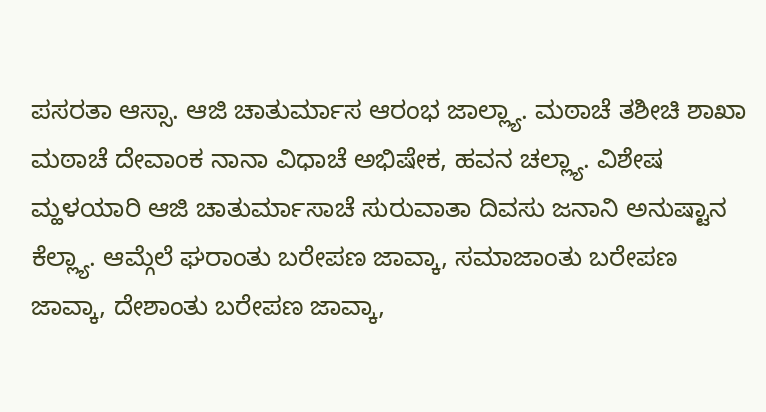ಪಸರತಾ ಆಸ್ಸಾ. ಆಜಿ ಚಾತುರ್ಮಾಸ ಆರಂಭ ಜಾಲ್ಲ್ಯಾ. ಮಠಾಚೆ ತಶೀಚಿ ಶಾಖಾ ಮಠಾಚೆ ದೇವಾಂಕ ನಾನಾ ವಿಧಾಚೆ ಅಭಿಷೇಕ, ಹವನ ಚಲ್ಲ್ಯಾ. ವಿಶೇಷ ಮ್ಹಳಯಾರಿ ಆಜಿ ಚಾತುರ್ಮಾಸಾಚೆ ಸುರುವಾತಾ ದಿವಸು ಜನಾನಿ ಅನುಷ್ಟಾನ ಕೆಲ್ಲ್ಯಾ. ಆಮ್ಗೆಲೆ ಘರಾಂತು ಬರೇಪಣ ಜಾವ್ಕಾ, ಸಮಾಜಾಂತು ಬರೇಪಣ ಜಾವ್ಕಾ, ದೇಶಾಂತು ಬರೇಪಣ ಜಾವ್ಕಾ,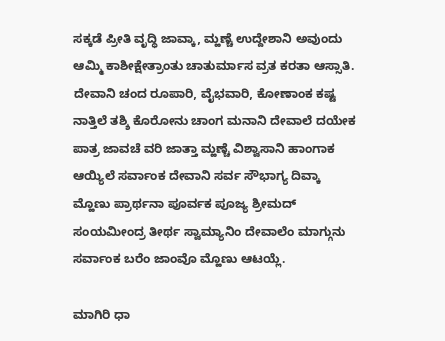ಸಕ್ಕಡೆ ಪ್ರೀತಿ ವೃದ್ಧಿ ಜಾವ್ಕಾ, ಮ್ಹಣ್ಚೆ ಉದ್ದೇಶಾನಿ ಅವುಂದು ಆಮ್ಮಿ ಕಾಶೀಕ್ಷೇತ್ರಾಂತು ಚಾತುರ್ಮಾಸ ವ್ರತ ಕರತಾ ಆಸ್ಸಾತಿ. ದೇವಾನಿ ಚಂದ ರೂಪಾರಿ, ವೈಭವಾರಿ, ಕೋಣಾಂಕ ಕಷ್ಟ ನಾತ್ತಿಲೆ ತಶ್ಶಿ ಕೊರೋನು ಚಾಂಗ ಮನಾನಿ ದೇವಾಲೆ ದಯೇಕ ಪಾತ್ರ ಜಾವಚೆ ವರಿ ಜಾತ್ತಾ ಮ್ಹಣ್ಚೆ ವಿಶ್ವಾಸಾನಿ ಹಾಂಗಾಕ ಆಯ್ಯಿಲೆ ಸರ್ವಾಂಕ ದೇವಾನಿ ಸರ್ವ ಸೌಭಾಗ್ಯ ದಿವ್ಕಾ ಮ್ಹೊಣು ಪ್ರಾರ್ಥನಾ ಪೂರ್ವಕ ಪೂಜ್ಯ ಶ್ರೀಮದ್ ಸಂಯಮೀಂದ್ರ ತೀರ್ಥ ಸ್ವಾಮ್ಯಾನಿಂ ದೇವಾಲೆಂ ಮಾಗ್ಗುನು ಸರ್ವಾಂಕ ಬರೆಂ ಜಾಂವೊ ಮ್ಹೊಣು ಆಟಯ್ಲೆ.

ಮಾಗಿರಿ ಧಾ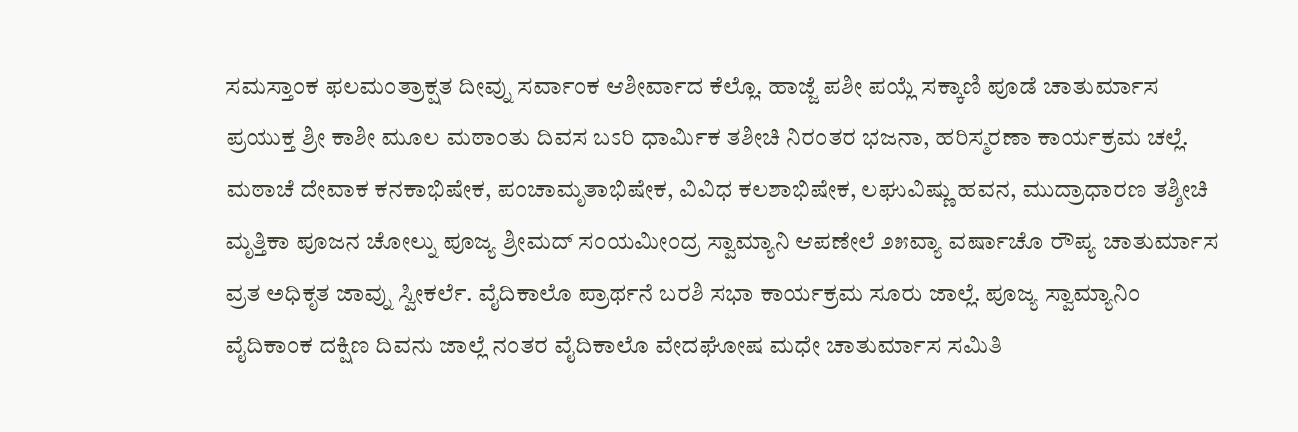ಸಮಸ್ತಾಂಕ ಫಲಮಂತ್ರಾಕ್ಷತ ದೀವ್ನು ಸರ್ವಾಂಕ ಆಶೀರ್ವಾದ ಕೆಲ್ಲೊ. ಹಾಜ್ಜೆ ಪಶೀ ಪಯ್ಲೆ ಸಕ್ಕಾಣಿ ಪೂಡೆ ಚಾತುರ್ಮಾಸ ಪ್ರಯುಕ್ತ ಶ್ರೀ ಕಾಶೀ ಮೂಲ ಮಠಾಂತು ದಿವಸ ಬಽರಿ ಧಾರ್ಮಿಕ ತಶೀಚಿ ನಿರಂತರ ಭಜನಾ, ಹರಿಸ್ಮರಣಾ ಕಾರ್ಯಕ್ರಮ ಚಲ್ಲೆ. ಮಠಾಚೆ ದೇವಾಕ ಕನಕಾಭಿಷೇಕ, ಪಂಚಾಮೃತಾಭಿಷೇಕ, ವಿವಿಧ ಕಲಶಾಭಿಷೇಕ, ಲಘುವಿಷ್ಣು ಹವನ, ಮುದ್ರಾಧಾರಣ ತಶ್ಶೀಚಿ ಮೃತ್ತಿಕಾ ಪೂಜನ ಚೋಲ್ನು ಪೂಜ್ಯ ಶ್ರೀಮದ್ ಸಂಯಮೀಂದ್ರ ಸ್ವಾಮ್ಯಾನಿ ಆಪಣೇಲೆ ೨೫ವ್ಯಾ ವರ್ಷಾಚೊ ರೌಪ್ಯ ಚಾತುರ್ಮಾಸ ವ್ರತ ಅಧಿಕೃತ ಜಾವ್ನು ಸ್ವೀಕರ್ಲೆ. ವೈದಿಕಾಲೊ ಪ್ರಾರ್ಥನೆ ಬರಶಿ ಸಭಾ ಕಾರ್ಯಕ್ರಮ ಸೂರು ಜಾಲ್ಲೆ. ಪೂಜ್ಯ ಸ್ವಾಮ್ಯಾನಿಂ ವೈದಿಕಾಂಕ ದಕ್ಷಿಣ ದಿವನು ಜಾಲ್ಲೆ ನಂತರ ವೈದಿಕಾಲೊ ವೇದಘೋಷ ಮಧೇ ಚಾತುರ್ಮಾಸ ಸಮಿತಿ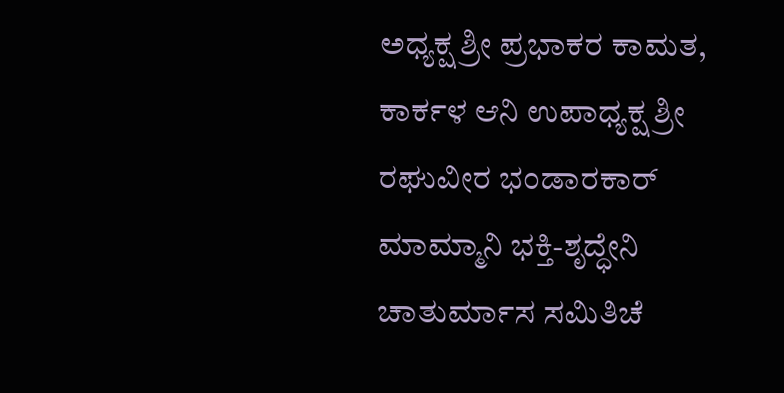ಅಧ್ಯಕ್ಷ ಶ್ರೀ ಪ್ರಭಾಕರ ಕಾಮತ, ಕಾರ್ಕಳ ಆನಿ ಉಪಾಧ್ಯಕ್ಷ ಶ್ರೀ ರಘುವೀರ ಭಂಡಾರಕಾರ್ ಮಾಮ್ಮಾನಿ ಭಕ್ತಿ-ಶೃದ್ಧೇನಿ ಚಾತುರ್ಮಾಸ ಸಮಿತಿಚೆ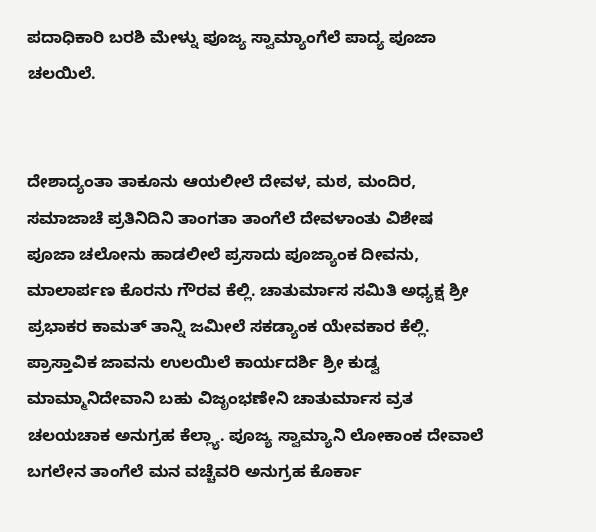ಪದಾಧಿಕಾರಿ ಬರಶಿ ಮೇಳ್ನು ಪೂಜ್ಯ ಸ್ವಾಮ್ಯಾಂಗೆಲೆ ಪಾದ್ಯ ಪೂಜಾ ಚಲಯಿಲೆ.


ದೇಶಾದ್ಯಂತಾ ತಾಕೂನು ಆಯಲೀಲೆ ದೇವಳ, ಮಠ, ಮಂದಿರ, ಸಮಾಜಾಚೆ ಪ್ರತಿನಿದಿನಿ ತಾಂಗತಾ ತಾಂಗೆಲೆ ದೇವಳಾಂತು ವಿಶೇಷ ಪೂಜಾ ಚಲೋನು ಹಾಡಲೀಲೆ ಪ್ರಸಾದು ಪೂಜ್ಯಾಂಕ ದೀವನು, ಮಾಲಾರ್ಪಣ ಕೊರನು ಗೌರವ ಕೆಲ್ಲಿ. ಚಾತುರ್ಮಾಸ ಸಮಿತಿ ಅಧ್ಯಕ್ಷ ಶ್ರೀ ಪ್ರಭಾಕರ ಕಾಮತ್ ತಾನ್ನಿ ಜಮೀಲೆ ಸಕಡ್ಯಾಂಕ ಯೇವಕಾರ ಕೆಲ್ಲಿ. ಪ್ರಾಸ್ತಾವಿಕ ಜಾವನು ಉಲಯಿಲೆ ಕಾರ್ಯದರ್ಶಿ ಶ್ರೀ ಕುಡ್ವ ಮಾಮ್ಮಾನಿದೇವಾನಿ ಬಹು ವಿಜೃಂಭಣೇನಿ ಚಾತುರ್ಮಾಸ ವ್ರತ ಚಲಯಚಾಕ ಅನುಗ್ರಹ ಕೆಲ್ಲ್ಯಾ. ಪೂಜ್ಯ ಸ್ವಾಮ್ಯಾನಿ ಲೋಕಾಂಕ ದೇವಾಲೆ ಬಗಲೇನ ತಾಂಗೆಲೆ ಮನ ವಚ್ಚೆವರಿ ಅನುಗ್ರಹ ಕೊರ್ಕಾ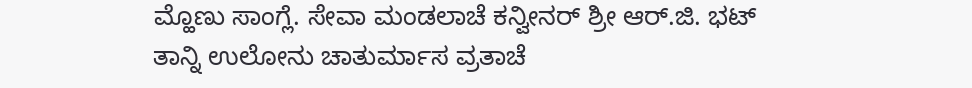ಮ್ಹೊಣು ಸಾಂಗ್ಲೆ. ಸೇವಾ ಮಂಡಲಾಚೆ ಕನ್ವೀನರ್ ಶ್ರೀ ಆರ್.ಜಿ. ಭಟ್ ತಾನ್ನಿ ಉಲೋನು ಚಾತುರ್ಮಾಸ ವ್ರತಾಚೆ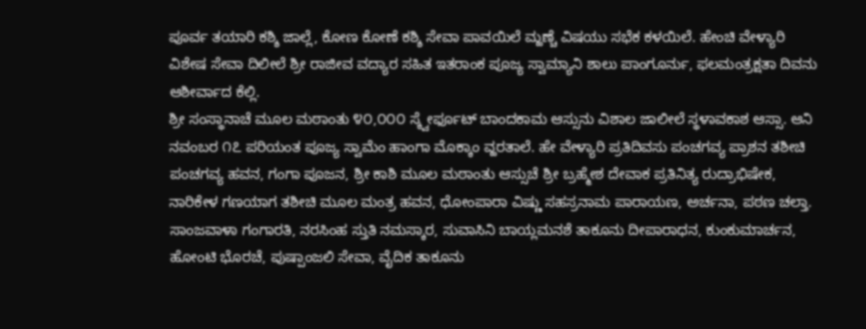ಪೂರ್ವ ತಯಾರಿ ಕಶ್ಶಿ ಜಾಲ್ಲೆ, ಕೋಣ ಕೋಣೆ ಕಶ್ಶಿ ಸೇವಾ ಪಾವಯಿಲೆ ಮ್ಹಣ್ಚೆ ವಿಷಯು ಸಭೆಕ ಕಳಯಿಲೆ. ಹೇಂಚಿ ವೇಳ್ಯಾರಿ ವಿಶೇಷ ಸೇವಾ ದಿಲೀಲೆ ಶ್ರೀ ರಾಜೀವ ವದ್ಯಾರ ಸಹಿತ ಇತರಾಂಕ ಪೂಜ್ಯ ಸ್ವಾಮ್ಯಾನಿ ಶಾಲು ಪಾಂಗೂರ್ನು, ಫಲಮಂತ್ರಕ್ಷತಾ ದಿವನು ಆಶೀರ್ವಾದ ಕೆಲ್ಲಿ.
ಶ್ರೀ ಸಂಸ್ಥಾನಾಚೆ ಮೂಲ ಮಠಾಂತು ೪೦,೦೦೦ ಸ್ಕ್ವೇರ್ಫೂಟ್ ಬಾಂದಕಾಮ ಆಸ್ಸುನು ವಿಶಾಲ ಜಾಲೀಲೆ ಸ್ಥಳಾವಕಾಶ ಆಸ್ಸಾ. ಆನಿ ನವಂಬರ ೧೭ ಪರಿಯಂತ ಪೂಜ್ಯ ಸ್ವಾಮೆಂ ಹಾಂಗಾ ಮೊಕ್ಕಾಂ ವ್ಹರತಾಲೆ. ಹೇ ವೇಳ್ಯಾರಿ ಪ್ರತಿದಿವಸು ಪಂಚಗವ್ಯ ಪ್ರಾಶನ ತಶೀಚಿ ಪಂಚಗವ್ಯ ಹವನ, ಗಂಗಾ ಪೂಜನ, ಶ್ರೀ ಕಾಶಿ ಮೂಲ ಮಠಾಂತು ಆಸ್ಸುಚೆ ಶ್ರೀ ಬ್ರಹ್ಮೇಶ ದೇವಾಕ ಪ್ರತಿನಿತ್ಯ ರುದ್ರಾಭಿಷೇಕ, ನಾರಿಕೇಳ ಗಣಯಾಗ ತಶೀಚಿ ಮೂಲ ಮಂತ್ರ ಹವನ, ಧೋಂಪಾರಾ ವಿಷ್ಣು ಸಹಸ್ರನಾಮ ಪಾರಾಯಣ, ಅರ್ಚನಾ, ಪಠಣ ಚಲ್ತಾ. ಸಾಂಜವಾಳಾ ಗಂಗಾರತಿ, ನರಸಿಂಹ ಸ್ತುತಿ ನಮಸ್ಕಾರ, ಸುವಾಸಿನಿ ಬಾಯ್ಲಮನಶೆ ತಾಕೂನು ದೀಪಾರಾಧನ, ಕುಂಕುಮಾರ್ಚನ, ಹೋಂಟಿ ಭೊರಚೆ, ಪುಷ್ಪಾಂಜಲಿ ಸೇವಾ, ವೈದಿಕ ತಾಕೂನು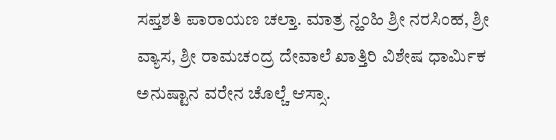ಸಪ್ತಶತಿ ಪಾರಾಯಣ ಚಲ್ತಾ. ಮಾತ್ರ ನ್ಹಂಹಿ ಶ್ರೀ ನರಸಿಂಹ, ಶ್ರೀ ವ್ಯಾಸ, ಶ್ರೀ ರಾಮಚಂದ್ರ ದೇವಾಲೆ ಖಾತ್ತಿರಿ ವಿಶೇಷ ಧಾರ್ಮಿಕ ಅನುಷ್ಟಾನ ವರೇನ ಚೊಲ್ಚೆ ಆಸ್ಸಾ.